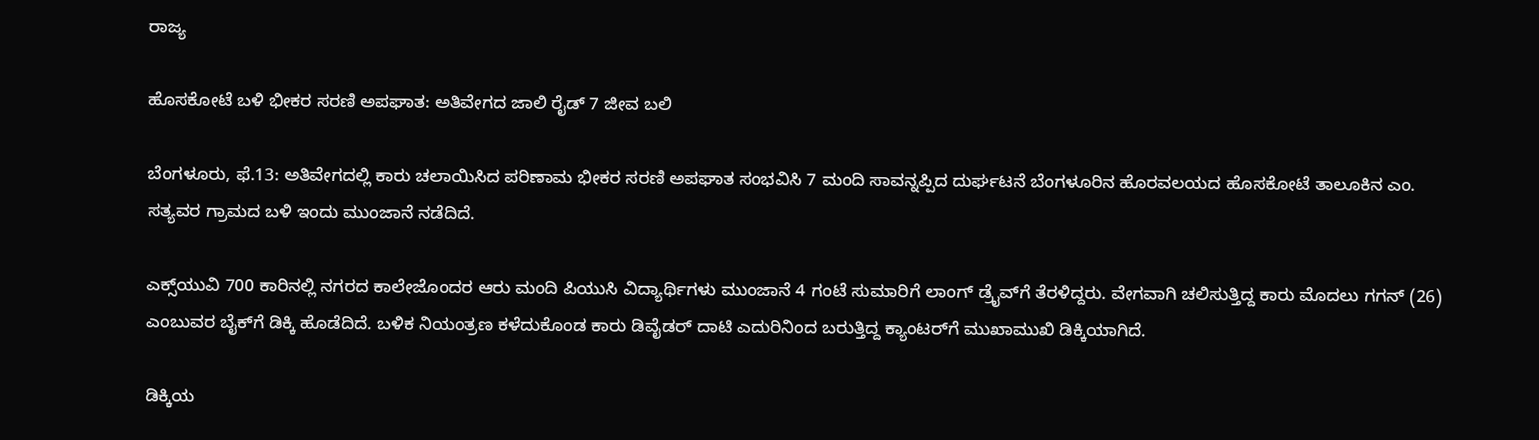ರಾಜ್ಯ

ಹೊಸಕೋಟೆ ಬಳಿ ಭೀಕರ ಸರಣಿ ಅಪಘಾತ: ಅತಿವೇಗದ ಜಾಲಿ ರೈಡ್ 7 ಜೀವ ಬಲಿ

ಬೆಂಗಳೂರು, ಫೆ.13: ಅತಿವೇಗದಲ್ಲಿ ಕಾರು ಚಲಾಯಿಸಿದ ಪರಿಣಾಮ ಭೀಕರ ಸರಣಿ ಅಪಘಾತ ಸಂಭವಿಸಿ 7 ಮಂದಿ ಸಾವನ್ನಪ್ಪಿದ ದುರ್ಘಟನೆ ಬೆಂಗಳೂರಿನ ಹೊರವಲಯದ ಹೊಸಕೋಟೆ ತಾಲೂಕಿನ ಎಂ. ಸತ್ಯವರ ಗ್ರಾಮದ ಬಳಿ ಇಂದು ಮುಂಜಾನೆ ನಡೆದಿದೆ.

ಎಕ್ಸ್‌ಯುವಿ 700 ಕಾರಿನಲ್ಲಿ ನಗರದ ಕಾಲೇಜೊಂದರ ಆರು ಮಂದಿ ಪಿಯುಸಿ ವಿದ್ಯಾರ್ಥಿಗಳು ಮುಂಜಾನೆ 4 ಗಂಟೆ ಸುಮಾರಿಗೆ ಲಾಂಗ್ ಡ್ರೈವ್‌ಗೆ ತೆರಳಿದ್ದರು. ವೇಗವಾಗಿ ಚಲಿಸುತ್ತಿದ್ದ ಕಾರು ಮೊದಲು ಗಗನ್ (26) ಎಂಬುವರ ಬೈಕ್‌ಗೆ ಡಿಕ್ಕಿ ಹೊಡೆದಿದೆ. ಬಳಿಕ ನಿಯಂತ್ರಣ ಕಳೆದುಕೊಂಡ ಕಾರು ಡಿವೈಡರ್ ದಾಟಿ ಎದುರಿನಿಂದ ಬರುತ್ತಿದ್ದ ಕ್ಯಾಂಟರ್‌ಗೆ ಮುಖಾಮುಖಿ ಡಿಕ್ಕಿಯಾಗಿದೆ.

ಡಿಕ್ಕಿಯ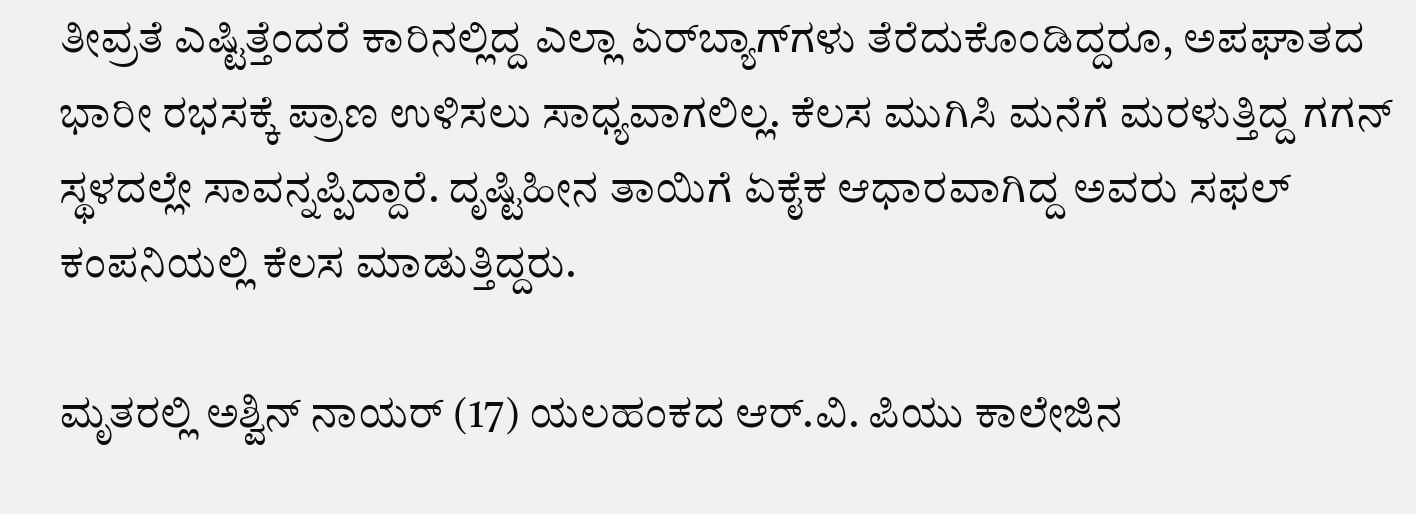ತೀವ್ರತೆ ಎಷ್ಟಿತ್ತೆಂದರೆ ಕಾರಿನಲ್ಲಿದ್ದ ಎಲ್ಲಾ ಏರ್‌ಬ್ಯಾಗ್‌ಗಳು ತೆರೆದುಕೊಂಡಿದ್ದರೂ, ಅಪಘಾತದ ಭಾರೀ ರಭಸಕ್ಕೆ ಪ್ರಾಣ ಉಳಿಸಲು ಸಾಧ್ಯವಾಗಲಿಲ್ಲ. ಕೆಲಸ ಮುಗಿಸಿ ಮನೆಗೆ ಮರಳುತ್ತಿದ್ದ ಗಗನ್ ಸ್ಥಳದಲ್ಲೇ ಸಾವನ್ನಪ್ಪಿದ್ದಾರೆ. ದೃಷ್ಟಿಹೀನ ತಾಯಿಗೆ ಏಕೈಕ ಆಧಾರವಾಗಿದ್ದ ಅವರು ಸಫಲ್ ಕಂಪನಿಯಲ್ಲಿ ಕೆಲಸ ಮಾಡುತ್ತಿದ್ದರು.

ಮೃತರಲ್ಲಿ ಅಶ್ವಿನ್ ನಾಯರ್ (17) ಯಲಹಂಕದ ಆರ್.ವಿ. ಪಿಯು ಕಾಲೇಜಿನ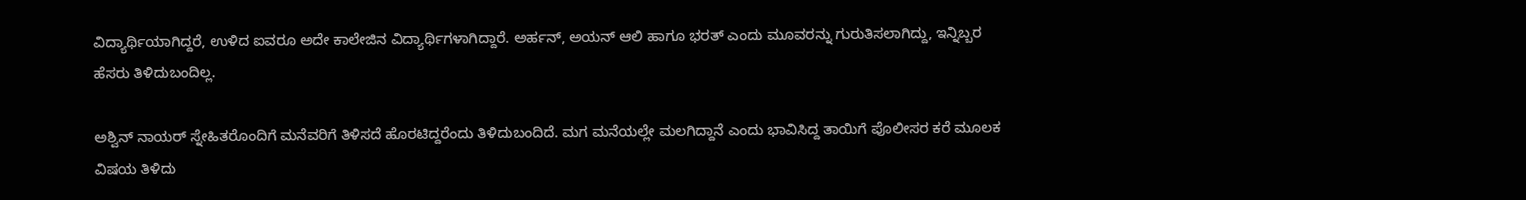ವಿದ್ಯಾರ್ಥಿಯಾಗಿದ್ದರೆ, ಉಳಿದ ಐವರೂ ಅದೇ ಕಾಲೇಜಿನ ವಿದ್ಯಾರ್ಥಿಗಳಾಗಿದ್ದಾರೆ. ಅರ್ಹನ್, ಅಯನ್ ಆಲಿ ಹಾಗೂ ಭರತ್ ಎಂದು ಮೂವರನ್ನು ಗುರುತಿಸಲಾಗಿದ್ದು, ಇನ್ನಿಬ್ಬರ ಹೆಸರು ತಿಳಿದುಬಂದಿಲ್ಲ.

ಅಶ್ವಿನ್ ನಾಯರ್ ಸ್ನೇಹಿತರೊಂದಿಗೆ ಮನೆವರಿಗೆ ತಿಳಿಸದೆ ಹೊರಟಿದ್ದರೆಂದು ತಿಳಿದುಬಂದಿದೆ. ಮಗ ಮನೆಯಲ್ಲೇ ಮಲಗಿದ್ದಾನೆ ಎಂದು ಭಾವಿಸಿದ್ದ ತಾಯಿಗೆ ಪೊಲೀಸರ ಕರೆ ಮೂಲಕ ವಿಷಯ ತಿಳಿದು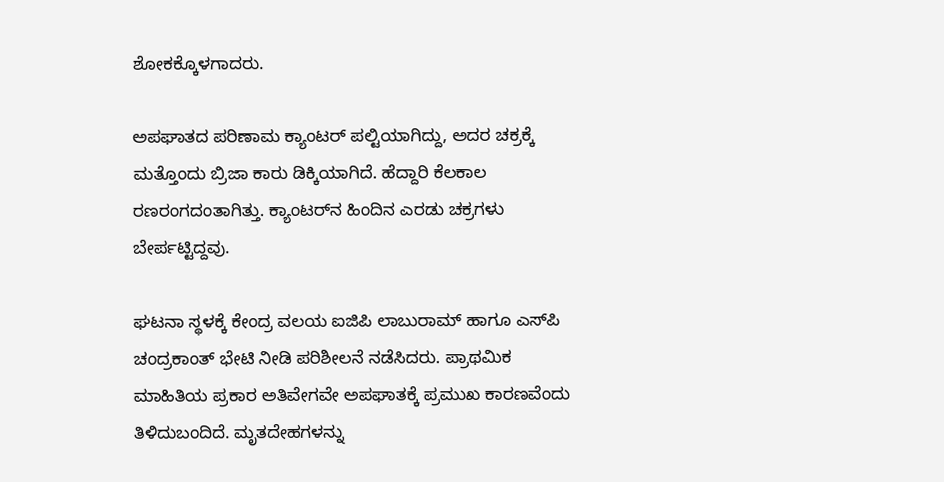ಶೋಕಕ್ಕೊಳಗಾದರು.

ಅಪಘಾತದ ಪರಿಣಾಮ ಕ್ಯಾಂಟರ್ ಪಲ್ಟಿಯಾಗಿದ್ದು, ಅದರ ಚಕ್ರಕ್ಕೆ ಮತ್ತೊಂದು ಬ್ರಿಜಾ ಕಾರು ಡಿಕ್ಕಿಯಾಗಿದೆ. ಹೆದ್ದಾರಿ ಕೆಲಕಾಲ ರಣರಂಗದಂತಾಗಿತ್ತು. ಕ್ಯಾಂಟರ್‌ನ ಹಿಂದಿನ ಎರಡು ಚಕ್ರಗಳು ಬೇರ್ಪಟ್ಟಿದ್ದವು.

ಘಟನಾ ಸ್ಥಳಕ್ಕೆ ಕೇಂದ್ರ ವಲಯ ಐಜಿಪಿ ಲಾಬುರಾಮ್ ಹಾಗೂ ಎಸ್‌ಪಿ ಚಂದ್ರಕಾಂತ್ ಭೇಟಿ ನೀಡಿ ಪರಿಶೀಲನೆ ನಡೆಸಿದರು. ಪ್ರಾಥಮಿಕ ಮಾಹಿತಿಯ ಪ್ರಕಾರ ಅತಿವೇಗವೇ ಅಪಘಾತಕ್ಕೆ ಪ್ರಮುಖ ಕಾರಣವೆಂದು ತಿಳಿದುಬಂದಿದೆ. ಮೃತದೇಹಗಳನ್ನು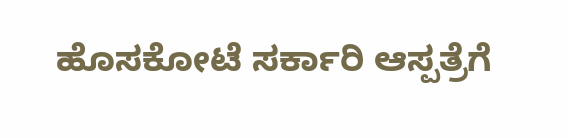ಹೊಸಕೋಟೆ ಸರ್ಕಾರಿ ಆಸ್ಪತ್ರೆಗೆ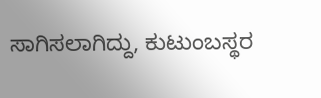ಸಾಗಿಸಲಾಗಿದ್ದು, ಕುಟುಂಬಸ್ಥರ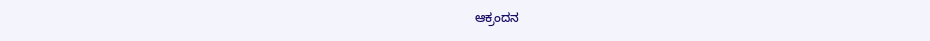ಆಕ್ರಂದನ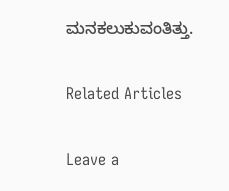ಮನಕಲುಕುವಂತಿತ್ತು.

Related Articles

Leave a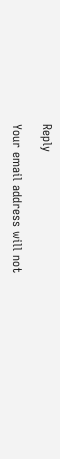Reply

Your email address will not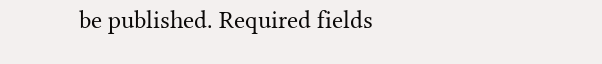be published. Required fields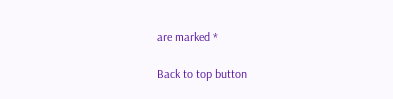are marked *

Back to top button